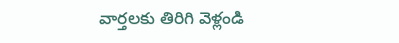వార్తలకు తిరిగి వెళ్లండి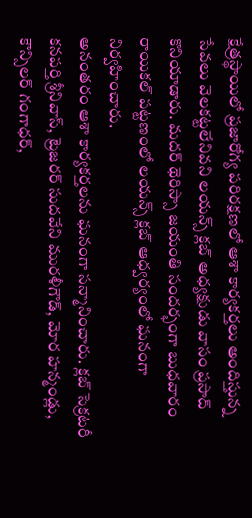క్షేత్రస్థాయిలో ప్రజారోగ్య పరిరక్షణలో ఆశా కార్యకర్తలు అందిస్తున్న సేవలు వెలకట్టలేనివని లయన్స్ క్లబ్ అధ్యక్షుడు వాసం ప్రసాద్ కొనియాడారు. మదర్ థెరిస్సా జయంతి సందర్భంగా బుధవారం రాయికల్ పట్టణంలో లయన్స్ క్లబ్ ఆధ్వర్యంలో ఘనంగా నిర్వహించారు.
అనంతరం ఆశా కార్యకర్తలను ఘనంగా సన్మానించారు. క్లబ్ సెక్రటరీ కనపర్తి శ్రీనివాస్, ట్రెజరర్ సుదవేని మురళీగౌడ్, మోర హన్మండ్లు, కౌన్సిలర్ గంగాధర్,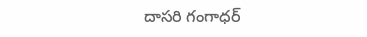దాసరి గంగాధర్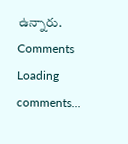ఉన్నారు.
Comments
Loading comments...